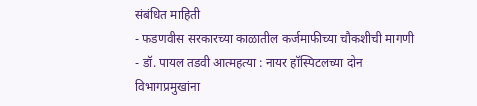संबंधित माहिती
- फडणवीस सरकारच्या काळातील कर्जमाफीच्या चौकशीची मागणी
- डॉ. पायल तडवी आत्महत्या : नायर हॉस्पिटलच्या दोन विभागप्रमुखांना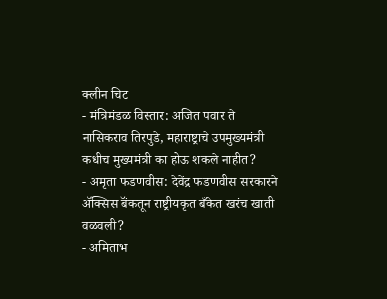क्लीन चिट
- मंत्रिमंडळ विस्तार: अजित पवार ते नासिकराव तिरपुडे, महाराष्ट्राचे उपमुख्यमंत्री कधीच मुख्यमंत्री का होऊ शकले नाहीत?
- अमृता फडणवीस: देवेंद्र फडणवीस सरकारने ॲक्सिस बॅंकतून राष्ट्रीयकृत बँकेत खरंच खाती वळवली?
- अमिताभ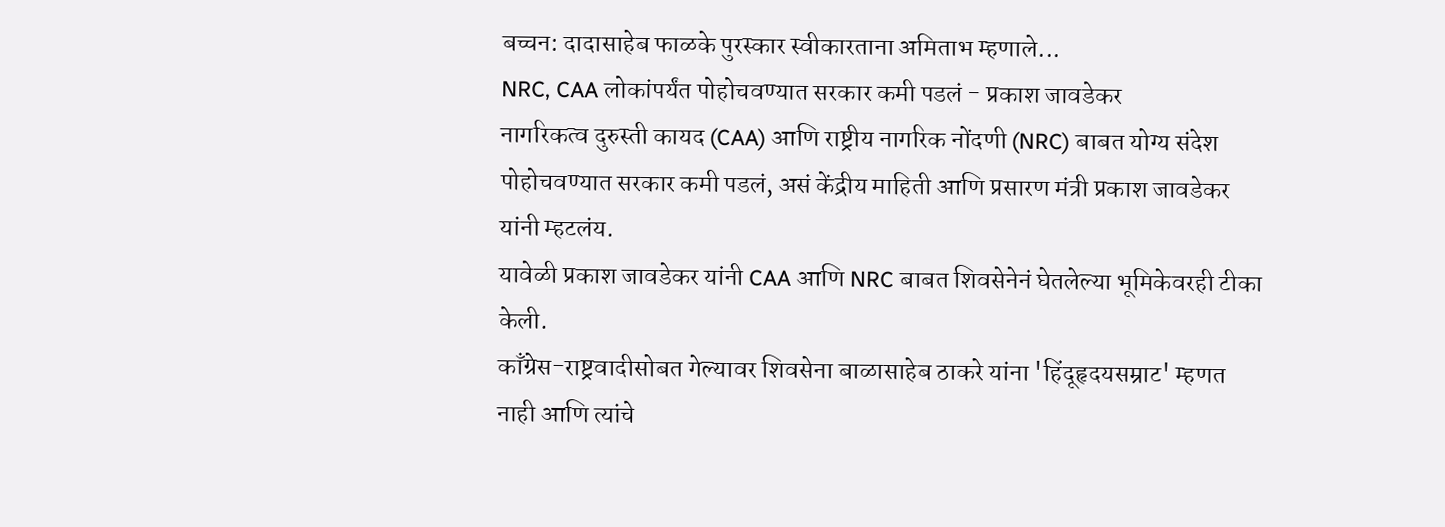बच्चन: दादासाहेब फाळके पुरस्कार स्वीकारताना अमिताभ म्हणाले...
NRC, CAA लोकांपर्यंत पोहोचवण्यात सरकार कमी पडलं - प्रकाश जावडेकर
नागरिकत्व दुरुस्ती कायद (CAA) आणि राष्ट्रीय नागरिक नोंदणी (NRC) बाबत योग्य संदेश पोहोचवण्यात सरकार कमी पडलं, असं केंद्रीय माहिती आणि प्रसारण मंत्री प्रकाश जावडेकर यांनी म्हटलंय.
यावेळी प्रकाश जावडेकर यांनी CAA आणि NRC बाबत शिवसेनेनं घेतलेल्या भूमिकेवरही टीका केली.
काँग्रेस-राष्ट्रवादीसोबत गेल्यावर शिवसेना बाळासाहेब ठाकरे यांना 'हिंदूहृदयसम्राट' म्हणत नाही आणि त्यांचे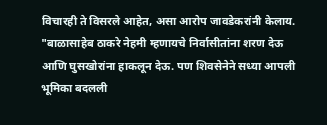विचारही ते विसरले आहेत, असा आरोप जावडेकरांनी केलाय.
"बाळासाहेब ठाकरे नेहमी म्हणायचे निर्वासीतांना शरण देऊ आणि घुसखोरांना हाकलून देऊ. पण शिवसेनेने सध्या आपली भूमिका बदलली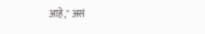आहे," असं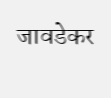जावडेकर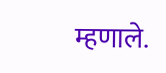म्हणाले.